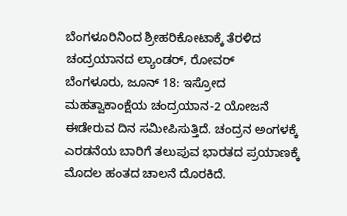ಬೆಂಗಳೂರಿನಿಂದ ಶ್ರೀಹರಿಕೋಟಾಕ್ಕೆ ತೆರಳಿದ ಚಂದ್ರಯಾನದ ಲ್ಯಾಂಡರ್, ರೋವರ್
ಬೆಂಗಳೂರು, ಜೂನ್ 18: ಇಸ್ರೋದ ಮಹತ್ವಾಕಾಂಕ್ಷೆಯ ಚಂದ್ರಯಾನ-2 ಯೋಜನೆ ಈಡೇರುವ ದಿನ ಸಮೀಪಿಸುತ್ತಿದೆ. ಚಂದ್ರನ ಅಂಗಳಕ್ಕೆ ಎರಡನೆಯ ಬಾರಿಗೆ ತಲುಪುವ ಭಾರತದ ಪ್ರಯಾಣಕ್ಕೆ ಮೊದಲ ಹಂತದ ಚಾಲನೆ ದೊರಕಿದೆ.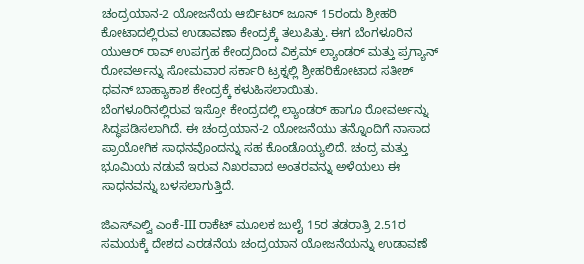ಚಂದ್ರಯಾನ-2 ಯೋಜನೆಯ ಆರ್ಬಿಟರ್ ಜೂನ್ 15ರಂದು ಶ್ರೀಹರಿ ಕೋಟಾದಲ್ಲಿರುವ ಉಡಾವಣಾ ಕೇಂದ್ರಕ್ಕೆ ತಲುಪಿತ್ತು. ಈಗ ಬೆಂಗಳೂರಿನ ಯುಆರ್ ರಾವ್ ಉಪಗ್ರಹ ಕೇಂದ್ರದಿಂದ ವಿಕ್ರಮ್ ಲ್ಯಾಂಡರ್ ಮತ್ತು ಪ್ರಗ್ಯಾನ್ ರೋವರ್ಅನ್ನು ಸೋಮವಾರ ಸರ್ಕಾರಿ ಟ್ರಕ್ನಲ್ಲಿ ಶ್ರೀಹರಿಕೋಟಾದ ಸತೀಶ್ ಧವನ್ ಬಾಹ್ಯಾಕಾಶ ಕೇಂದ್ರಕ್ಕೆ ಕಳುಹಿಸಲಾಯಿತು.
ಬೆಂಗಳೂರಿನಲ್ಲಿರುವ ಇಸ್ರೋ ಕೇಂದ್ರದಲ್ಲಿ ಲ್ಯಾಂಡರ್ ಹಾಗೂ ರೋವರ್ಅನ್ನು ಸಿದ್ಧಪಡಿಸಲಾಗಿದೆ. ಈ ಚಂದ್ರಯಾನ-2 ಯೋಜನೆಯು ತನ್ನೊಂದಿಗೆ ನಾಸಾದ ಪ್ರಾಯೋಗಿಕ ಸಾಧನವೊಂದನ್ನು ಸಹ ಕೊಂಡೊಯ್ಯಲಿದೆ. ಚಂದ್ರ ಮತ್ತು ಭೂಮಿಯ ನಡುವೆ ಇರುವ ನಿಖರವಾದ ಅಂತರವನ್ನು ಅಳೆಯಲು ಈ ಸಾಧನವನ್ನು ಬಳಸಲಾಗುತ್ತಿದೆ.

ಜಿಎಸ್ಎಲ್ವಿ ಎಂಕೆ-III ರಾಕೆಟ್ ಮೂಲಕ ಜುಲೈ 15ರ ತಡರಾತ್ರಿ 2.51ರ ಸಮಯಕ್ಕೆ ದೇಶದ ಎರಡನೆಯ ಚಂದ್ರಯಾನ ಯೋಜನೆಯನ್ನು ಉಡಾವಣೆ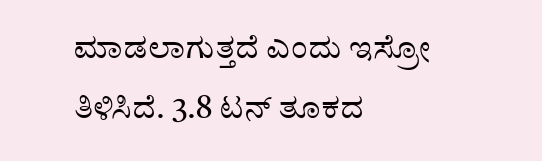ಮಾಡಲಾಗುತ್ತದೆ ಎಂದು ಇಸ್ರೋ ತಿಳಿಸಿದೆ. 3.8 ಟನ್ ತೂಕದ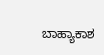ಬಾಹ್ಯಾಕಾಶ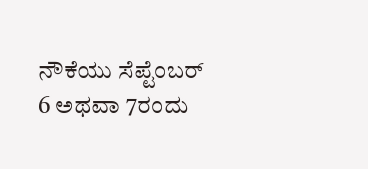ನೌಕೆಯು ಸೆಪ್ಟೆಂಬರ್ 6 ಅಥವಾ 7ರಂದು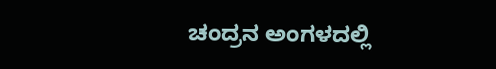ಚಂದ್ರನ ಅಂಗಳದಲ್ಲಿ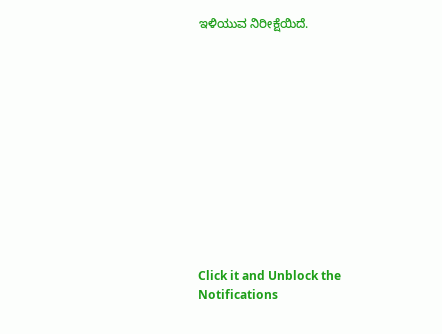ಇಳಿಯುವ ನಿರೀಕ್ಷೆಯಿದೆ.












Click it and Unblock the Notifications